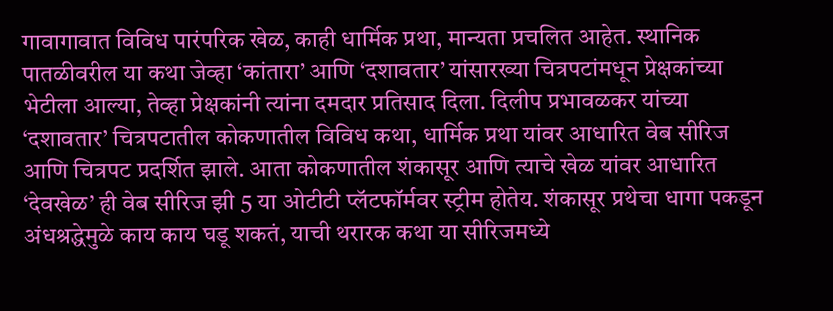गावागावात विविध पारंपरिक खेळ, काही धार्मिक प्रथा, मान्यता प्रचलित आहेत. स्थानिक पातळीवरील या कथा जेव्हा ‘कांतारा’ आणि ‘दशावतार’ यांसारख्या चित्रपटांमधून प्रेक्षकांच्या भेटीला आल्या, तेव्हा प्रेक्षकांनी त्यांना दमदार प्रतिसाद दिला. दिलीप प्रभावळकर यांच्या ‘दशावतार’ चित्रपटातील कोकणातील विविध कथा, धार्मिक प्रथा यांवर आधारित वेब सीरिज आणि चित्रपट प्रदर्शित झाले. आता कोकणातील शंकासूर आणि त्याचे खेळ यांवर आधारित ‘देवखेळ’ ही वेब सीरिज झी 5 या ओटीटी प्लॅटफॉर्मवर स्ट्रीम होतेय. शंकासूर प्रथेचा धागा पकडून अंधश्रद्धेमुळे काय काय घडू शकतं, याची थरारक कथा या सीरिजमध्ये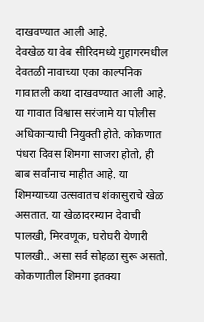दाखवण्यात आली आहे.
देवखेळ या वेब सीरिदमध्ये गुहागरमधील देवतळी नावाच्या एका काल्पनिक गावातली कथा दाखवण्यात आली आहे. या गावात विश्वास सरंजामे या पोलीस अधिकाऱ्याची नियुक्ती होते. कोकणात पंधरा दिवस शिमगा साजरा होतो, ही बाब सर्वांनाच माहीत आहे. या शिमग्याच्या उत्सवातच शंकासुराचे खेळ असतात. या खेळादरम्यान देवाची पालखी, मिरवणूक, घरोघरी येणारी पालखी.. असा सर्व सोहळा सुरू असतो. कोकणातील शिमगा इतक्या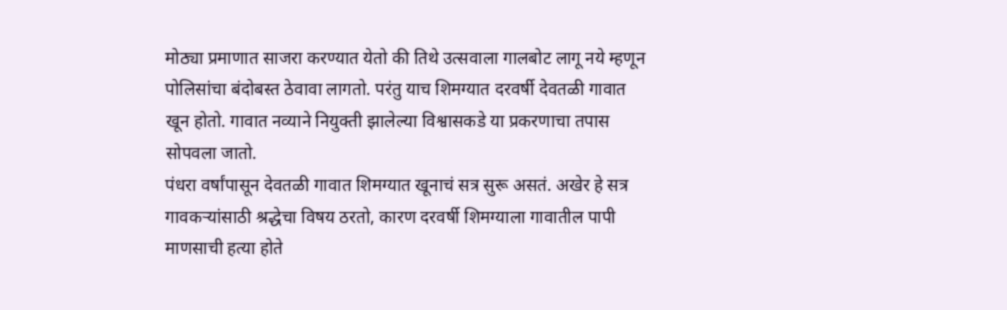मोठ्या प्रमाणात साजरा करण्यात येतो की तिथे उत्सवाला गालबोट लागू नये म्हणून पोलिसांचा बंदोबस्त ठेवावा लागतो. परंतु याच शिमग्यात दरवर्षी देवतळी गावात खून होतो. गावात नव्याने नियुक्ती झालेल्या विश्वासकडे या प्रकरणाचा तपास सोपवला जातो.
पंधरा वर्षांपासून देवतळी गावात शिमग्यात खूनाचं सत्र सुरू असतं. अखेर हे सत्र गावकऱ्यांसाठी श्रद्धेचा विषय ठरतो, कारण दरवर्षी शिमग्याला गावातील पापी माणसाची हत्या होते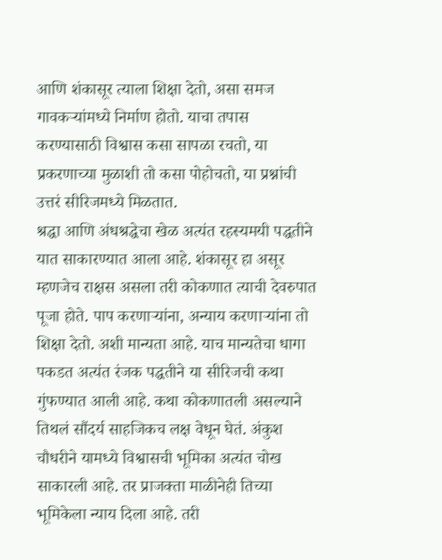आणि शंकासूर त्याला शिक्षा देतो, असा समज गावकऱ्यांमध्ये निर्माण होतो. याचा तपास करण्यासाठी विश्वास कसा सापळा रचतो, या प्रकरणाच्या मुळाशी तो कसा पोहोचतो, या प्रश्नांची उत्तरं सीरिजमध्ये मिळतात.
श्रद्धा आणि अंधश्रद्धेचा खेळ अत्यंत रहस्यमयी पद्धतीने यात साकारण्यात आला आहे. शंकासूर हा असूर म्हणजेच राक्षस असला तरी कोकणात त्याची देवरुपात पूजा होते. पाप करणाऱ्यांना, अन्याय करणाऱ्यांना तो शिक्षा देतो. अशी मान्यता आहे. याच मान्यतेचा धागा पकडत अत्यंत रंजक पद्धतीने या सीरिजची कथा गुंफण्यात आली आहे. कथा कोकणातली असल्याने तिथलं सौंदर्य साहजिकच लक्ष वेधून घेतं. अंकुश चौधरीने यामध्ये विश्वासची भूमिका अत्यंत चोख साकारली आहे. तर प्राजक्ता माळीनेही तिच्या भूमिकेला न्याय दिला आहे. तरी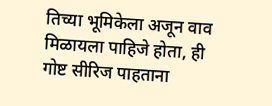तिच्या भूमिकेला अजून वाव मिळायला पाहिजे होता, ही गोष्ट सीरिज पाहताना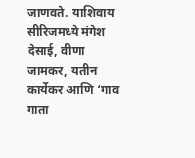जाणवते. याशिवाय सीरिजमध्ये मंगेश देसाई, वीणा जामकर, यतीन कार्येकर आणि ‘गाव गाता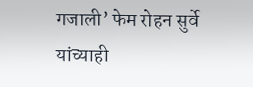गजाली’ फेम रोहन सुर्वे यांच्याही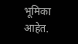भूमिका आहेत.